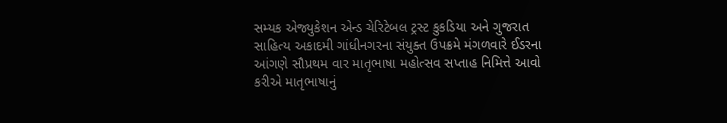સમ્યક એજ્યુકેશન એન્ડ ચેરિટેબલ ટ્રસ્ટ કુકડિયા અને ગુજરાત સાહિત્ય અકાદમી ગાંધીનગરના સંયુક્ત ઉપક્રમે મંગળવારે ઈડરના આંગણે સૌપ્રથમ વાર માતૃભાષા મહોત્સવ સપ્તાહ નિમિત્તે આવો કરીએ માતૃભાષાનું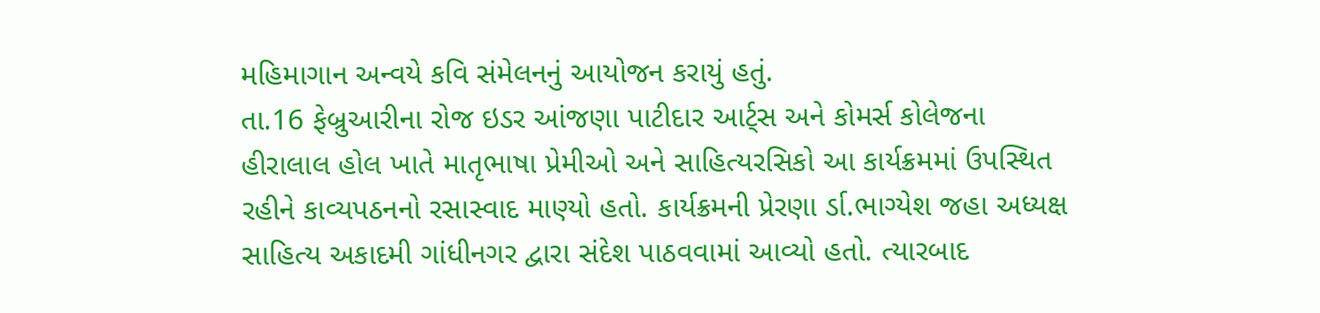મહિમાગાન અન્વયે કવિ સંમેલનનું આયોજન કરાયું હતું.
તા.16 ફેબ્રુઆરીના રોજ ઇડર આંજણા પાટીદાર આર્ટ્સ અને કોમર્સ કોલેજના હીરાલાલ હોલ ખાતે માતૃભાષા પ્રેમીઓ અને સાહિત્યરસિકો આ કાર્યક્રમમાં ઉપસ્થિત રહીને કાવ્યપઠનનો રસાસ્વાદ માણ્યો હતો. કાર્યક્રમની પ્રેરણા ર્ડા.ભાગ્યેશ જહા અધ્યક્ષ સાહિત્ય અકાદમી ગાંધીનગર દ્વારા સંદેશ પાઠવવામાં આવ્યો હતો. ત્યારબાદ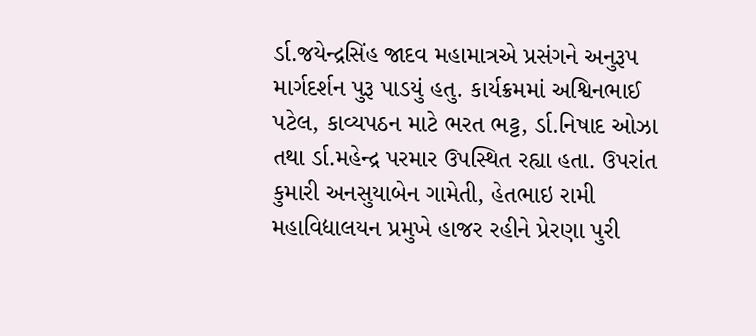ર્ડા.જયેન્દ્રસિંહ જાદવ મહામાત્રએ પ્રસંગને અનુરૂપ માર્ગદર્શન પુરૂ પાડયું હતુ. કાર્યક્રમમાં અશ્વિનભાઈ પટેલ, કાવ્યપઠન માટે ભરત ભટ્ટ, ર્ડા.નિષાદ ઓઝા તથા ર્ડા.મહેન્દ્ર પરમાર ઉપસ્થિત રહ્યા હતા. ઉપરાંત કુમારી અનસુયાબેન ગામેતી, હેતભાઇ રામી મહાવિદ્યાલયન પ્રમુખે હાજર રહીને પ્રેરણા પુરી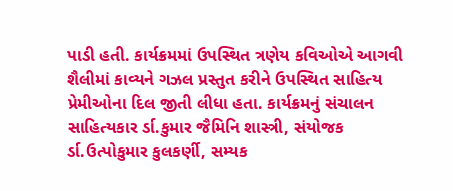પાડી હતી. કાર્યક્રમમાં ઉપસ્થિત ત્રણેય કવિઓએ આગવી શૈલીમાં કાવ્યને ગઝલ પ્રસ્તુત કરીને ઉપસ્થિત સાહિત્ય પ્રેમીઓના દિલ જીતી લીધા હતા. કાર્યક્રમનું સંચાલન સાહિત્યકાર ર્ડા.કુમાર જૈમિનિ શાસ્ત્રી, સંયોજક ર્ડા.ઉત્પોકુમાર કુલકર્ણી, સમ્યક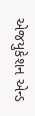એજયુકેશન એન્ડ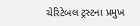ચેરિટેબલ ટ્રસ્ટના પ્રમુખ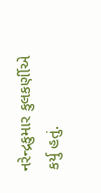નરેન્દ્રકુમાર કુલકર્ણીએ કર્યુ હતું.